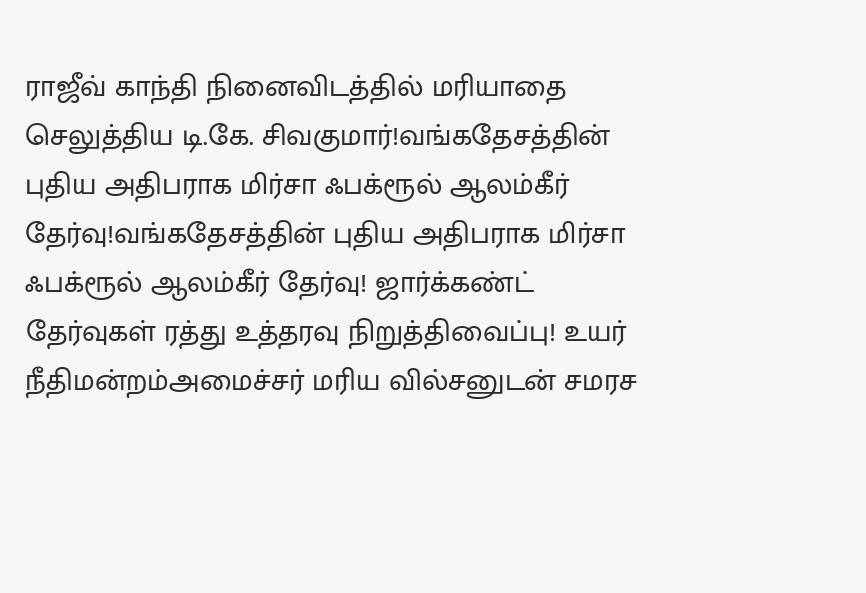ராஜீவ் காந்தி நினைவிடத்தில் மரியாதை செலுத்திய டி.கே. சிவகுமார்!வங்கதேசத்தின் புதிய அதிபராக மிர்சா ஃபக்ரூல் ஆலம்கீர் தேர்வு!வங்கதேசத்தின் புதிய அதிபராக மிர்சா ஃபக்ரூல் ஆலம்கீர் தேர்வு! ஜார்க்கண்ட் தேர்வுகள் ரத்து உத்தரவு நிறுத்திவைப்பு! உயர் நீதிமன்றம்அமைச்சர் மரிய வில்சனுடன் சமரச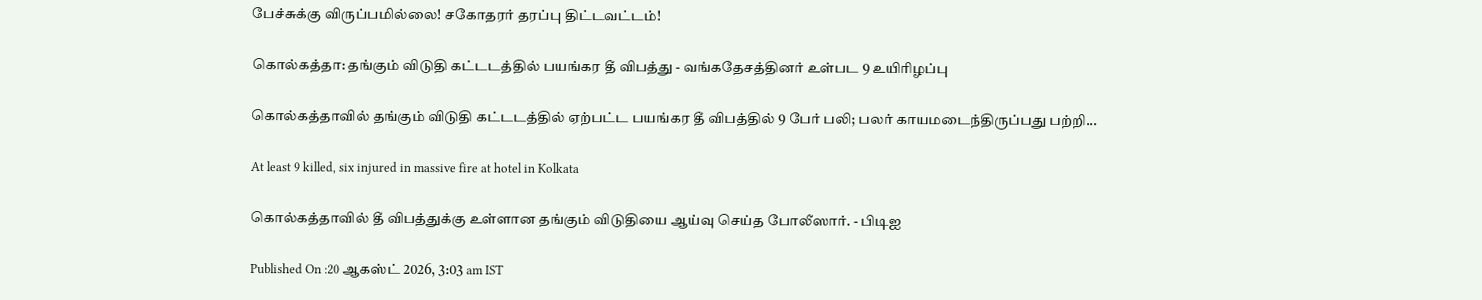பேச்சுக்கு விருப்பமில்லை! சகோதரர் தரப்பு திட்டவட்டம்!

கொல்கத்தா: தங்கும் விடுதி கட்டடத்தில் பயங்கர தீ விபத்து - வங்கதேசத்தினர் உள்பட 9 உயிரிழப்பு

கொல்கத்தாவில் தங்கும் விடுதி கட்டடத்தில் ஏற்பட்ட பயங்கர தீ விபத்தில் 9 பேர் பலி; பலர் காயமடைந்திருப்பது பற்றி...

At least 9 killed, six injured in massive fire at hotel in Kolkata

கொல்கத்தாவில் தீ விபத்துக்கு உள்ளான தங்கும் விடுதியை ஆய்வு செய்த போலீஸார். - பிடிஐ

Published On :20 ஆகஸ்ட் 2026, 3:03 am IST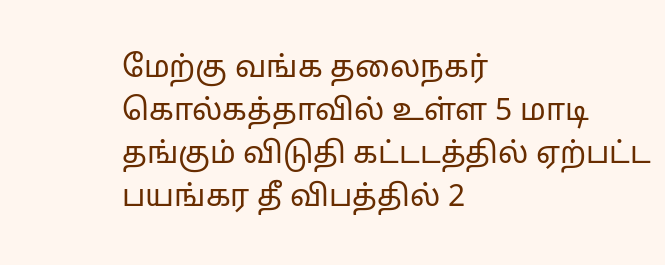மேற்கு வங்க தலைநகர் கொல்கத்தாவில் உள்ள 5 மாடி தங்கும் விடுதி கட்டடத்தில் ஏற்பட்ட பயங்கர தீ விபத்தில் 2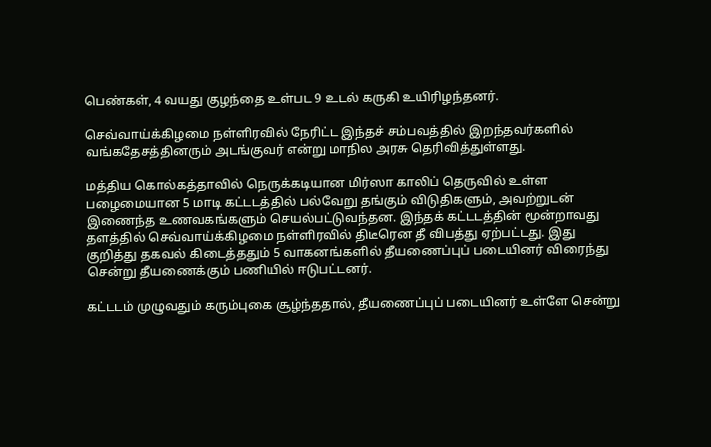பெண்கள், 4 வயது குழந்தை உள்பட 9 உடல் கருகி உயிரிழந்தனர்.

செவ்வாய்க்கிழமை நள்ளிரவில் நேரிட்ட இந்தச் சம்பவத்தில் இறந்தவர்களில் வங்கதேசத்தினரும் அடங்குவர் என்று மாநில அரசு தெரிவித்துள்ளது.

மத்திய கொல்கத்தாவில் நெருக்கடியான மிர்ஸா காலிப் தெருவில் உள்ள பழைமையான 5 மாடி கட்டடத்தில் பல்வேறு தங்கும் விடுதிகளும், அவற்றுடன் இணைந்த உணவகங்களும் செயல்பட்டுவந்தன. இந்தக் கட்டடத்தின் மூன்றாவது தளத்தில் செவ்வாய்க்கிழமை நள்ளிரவில் திடீரென தீ விபத்து ஏற்பட்டது. இது குறித்து தகவல் கிடைத்ததும் 5 வாகனங்களில் தீயணைப்புப் படையினர் விரைந்து சென்று தீயணைக்கும் பணியில் ஈடுபட்டனர்.

கட்டடம் முழுவதும் கரும்புகை சூழ்ந்ததால், தீயணைப்புப் படையினர் உள்ளே சென்று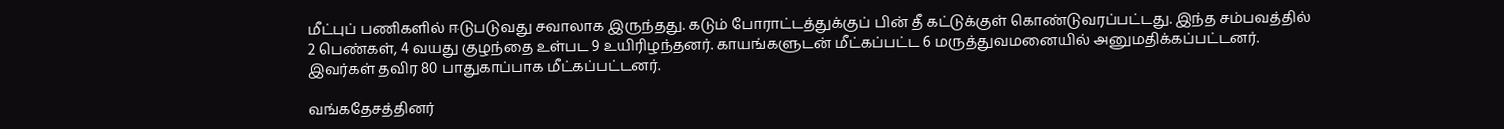மீட்புப் பணிகளில் ஈடுபடுவது சவாலாக இருந்தது. கடும் போராட்டத்துக்குப் பின் தீ கட்டுக்குள் கொண்டுவரப்பட்டது. இந்த சம்பவத்தில் 2 பெண்கள், 4 வயது குழந்தை உள்பட 9 உயிரிழந்தனர். காயங்களுடன் மீட்கப்பட்ட 6 மருத்துவமனையில் அனுமதிக்கப்பட்டனர். இவர்கள் தவிர 80 பாதுகாப்பாக மீட்கப்பட்டனர்.

வங்கதேசத்தினர்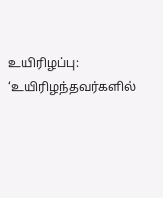உயிரிழப்பு: ‘உயிரிழந்தவர்களில்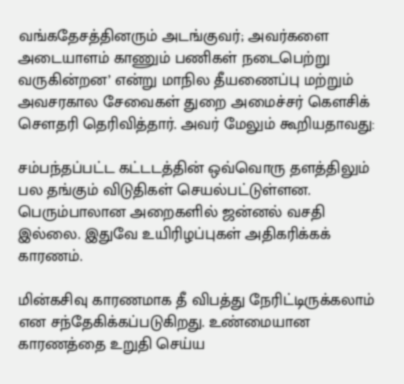வங்கதேசத்தினரும் அடங்குவர்; அவர்களை அடையாளம் காணும் பணிகள் நடைபெற்று வருகின்றன’ என்று மாநில தீயணைப்பு மற்றும் அவசரகால சேவைகள் துறை அமைச்சர் கெளசிக் செளதரி தெரிவித்தார். அவர் மேலும் கூறியதாவது:

சம்பந்தப்பட்ட கட்டடத்தின் ஒவ்வொரு தளத்திலும் பல தங்கும் விடுதிகள் செயல்பட்டுள்ளன. பெரும்பாலான அறைகளில் ஜன்னல் வசதி இல்லை. இதுவே உயிரிழப்புகள் அதிகரிக்கக் காரணம்.

மின்கசிவு காரணமாக தீ விபத்து நேரிட்டிருக்கலாம் என சந்தேகிக்கப்படுகிறது. உண்மையான காரணத்தை உறுதி செய்ய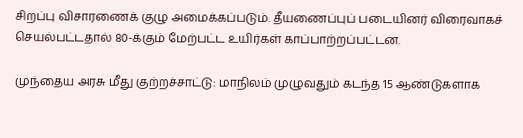சிறப்பு விசாரணைக் குழு அமைக்கப்படும். தீயணைப்புப் படையினர் விரைவாகச் செயல்பட்டதால் 80-க்கும் மேற்பட்ட உயிர்கள் காப்பாற்றப்பட்டன.

முந்தைய அரசு மீது குற்றச்சாட்டு: மாநிலம் முழுவதும் கடந்த 15 ஆண்டுகளாக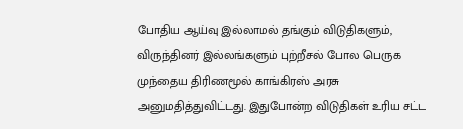போதிய ஆய்வு இல்லாமல் தங்கும் விடுதிகளும், விருந்தினர் இல்லங்களும் புற்றீசல் போல பெருக முந்தைய திரிணமூல் காங்கிரஸ் அரசு அனுமதித்துவிட்டது. இதுபோன்ற விடுதிகள் உரிய சட்ட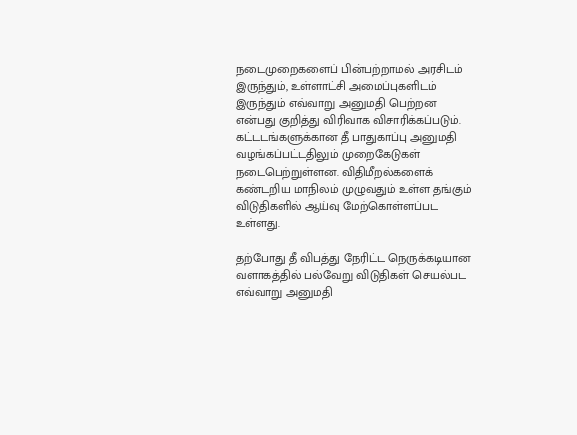நடைமுறைகளைப் பின்பற்றாமல் அரசிடம் இருந்தும், உள்ளாட்சி அமைப்புகளிடம் இருந்தும் எவ்வாறு அனுமதி பெற்றன என்பது குறித்து விரிவாக விசாரிக்கப்படும். கட்டடங்களுக்கான தீ பாதுகாப்பு அனுமதி வழங்கப்பட்டதிலும் முறைகேடுகள் நடைபெற்றுள்ளன. விதிமீறல்களைக் கண்டறிய மாநிலம் முழுவதும் உள்ள தங்கும் விடுதிகளில் ஆய்வு மேற்கொள்ளப்பட உள்ளது.

தற்போது தீ விபத்து நேரிட்ட நெருக்கடியான வளாகத்தில் பல்வேறு விடுதிகள் செயல்பட எவ்வாறு அனுமதி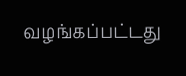வழங்கப்பட்டது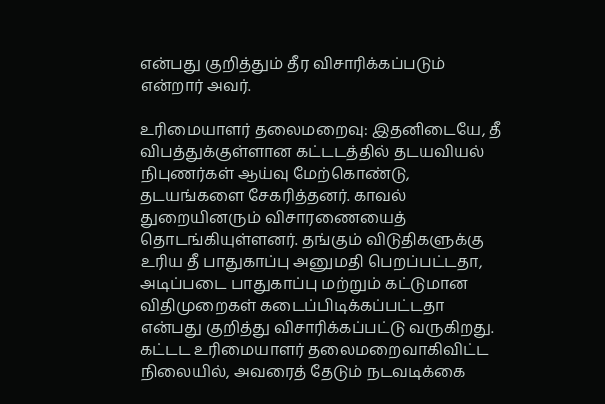என்பது குறித்தும் தீர விசாரிக்கப்படும் என்றார் அவர்.

உரிமையாளர் தலைமறைவு: இதனிடையே, தீ விபத்துக்குள்ளான கட்டடத்தில் தடயவியல் நிபுணர்கள் ஆய்வு மேற்கொண்டு, தடயங்களை சேகரித்தனர். காவல் துறையினரும் விசாரணையைத் தொடங்கியுள்ளனர். தங்கும் விடுதிகளுக்கு உரிய தீ பாதுகாப்பு அனுமதி பெறப்பட்டதா, அடிப்படை பாதுகாப்பு மற்றும் கட்டுமான விதிமுறைகள் கடைப்பிடிக்கப்பட்டதா என்பது குறித்து விசாரிக்கப்பட்டு வருகிறது. கட்டட உரிமையாளர் தலைமறைவாகிவிட்ட நிலையில், அவரைத் தேடும் நடவடிக்கை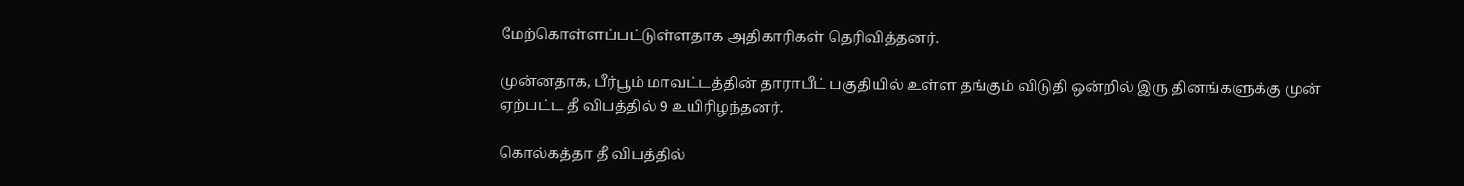மேற்கொள்ளப்பட்டுள்ளதாக அதிகாரிகள் தெரிவித்தனர்.

முன்னதாக, பீர்பூம் மாவட்டத்தின் தாராபீட் பகுதியில் உள்ள தங்கும் விடுதி ஒன்றில் இரு தினங்களுக்கு முன் ஏற்பட்ட தீ விபத்தில் 9 உயிரிழந்தனர்.

கொல்கத்தா தீ விபத்தில்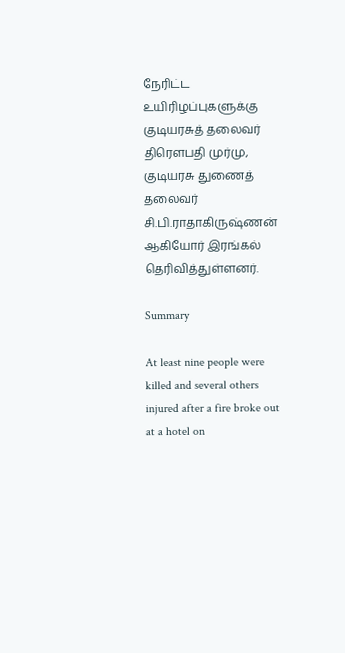நேரிட்ட உயிரிழப்புகளுக்கு குடியரசுத் தலைவர் திரெளபதி முர்மு, குடியரசு துணைத் தலைவர் சி.பி.ராதாகிருஷ்ணன் ஆகியோர் இரங்கல் தெரிவித்துள்ளனர்.

Summary

At least nine people were killed and several others injured after a fire broke out at a hotel on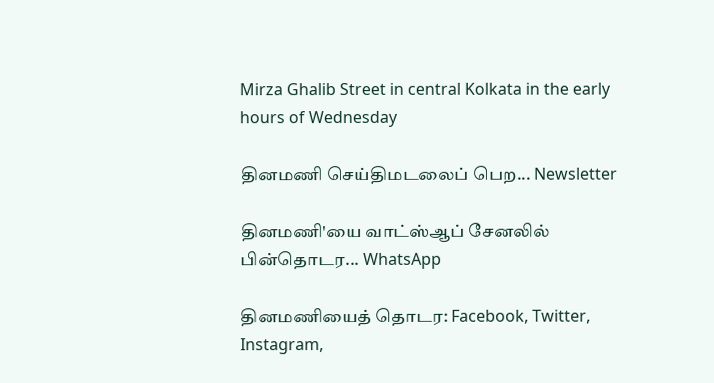Mirza Ghalib Street in central Kolkata in the early hours of Wednesday

தினமணி செய்திமடலைப் பெற... Newsletter

தினமணி'யை வாட்ஸ்ஆப் சேனலில் பின்தொடர... WhatsApp

தினமணியைத் தொடர: Facebook, Twitter, Instagram,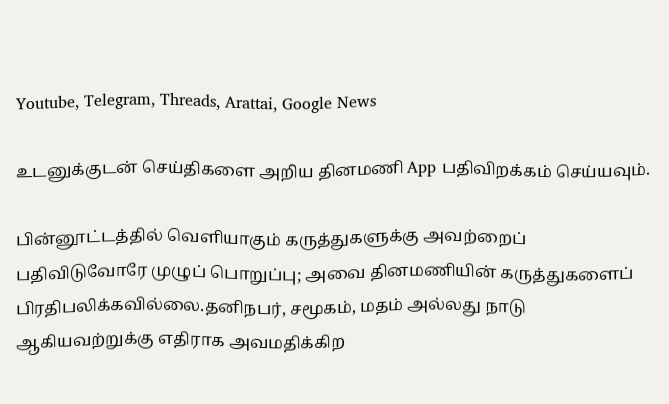Youtube, Telegram, Threads, Arattai, Google News

உடனுக்குடன் செய்திகளை அறிய தினமணி App பதிவிறக்கம் செய்யவும்.

பின்னூட்டத்தில் வெளியாகும் கருத்துகளுக்கு அவற்றைப் பதிவிடுவோரே முழுப் பொறுப்பு; அவை தினமணியின் கருத்துகளைப் பிரதிபலிக்கவில்லை.தனிநபர், சமூகம், மதம் அல்லது நாடு ஆகியவற்றுக்கு எதிராக அவமதிக்கிற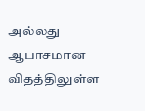அல்லது ஆபாசமான விதத்திலுள்ள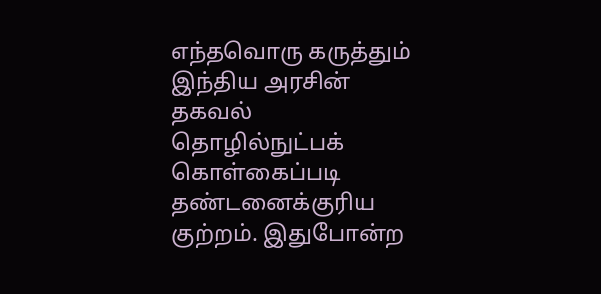எந்தவொரு கருத்தும் இந்திய அரசின் தகவல் தொழில்நுட்பக் கொள்கைப்படி தண்டனைக்குரிய குற்றம். இதுபோன்ற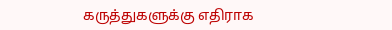கருத்துகளுக்கு எதிராக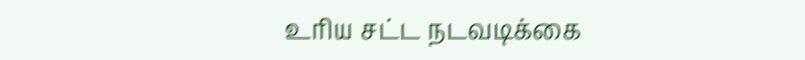உரிய சட்ட நடவடிக்கை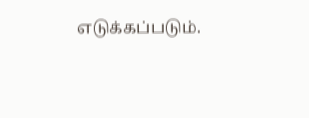எடுக்கப்படும்.